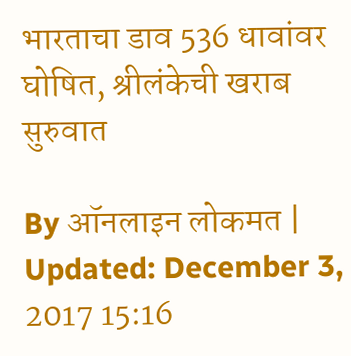भारताचा डाव 536 धावांवर घोषित, श्रीलंकेची खराब सुरुवात

By ऑनलाइन लोकमत | Updated: December 3, 2017 15:16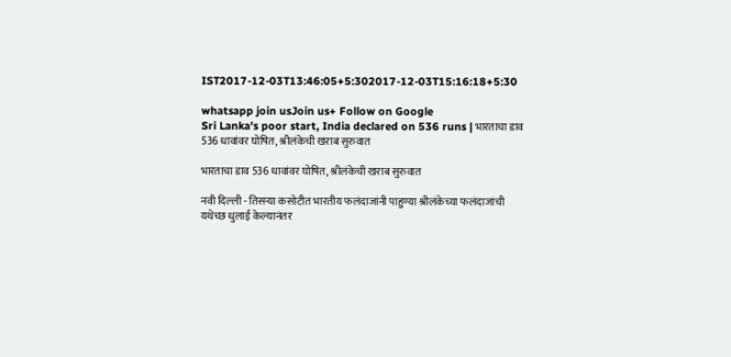IST2017-12-03T13:46:05+5:302017-12-03T15:16:18+5:30

whatsapp join usJoin us+ Follow on Google
Sri Lanka's poor start, India declared on 536 runs | भारताचा डाव 536 धावांवर घोषित, श्रीलंकेची खराब सुरुवात

भारताचा डाव 536 धावांवर घोषित, श्रीलंकेची खराब सुरुवात

नवी दिल्ली - तिसऱ्या कसोटीत भारतीय फलंदाजांनी पाहुण्या श्रीलंकेच्या फलंदाजांची यथेच्छ धुलाई केल्यानंतर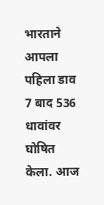भारताने आपला पहिला डाव 7 बाद 536 धावांवर घोषित केला. आज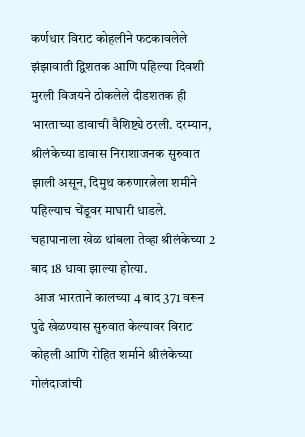कर्णधार विराट कोहलीने फटकावलेले झंझावाती द्विशतक आणि पहिल्या दिवशी मुरली विजयने ठोकलेले दीडशतक ही भारताच्या डावाची वैशिष्ट्ये ठरली. दरम्यान, श्रीलंकेच्या डावास निराशाजनक सुरुवात झाली असून, दिमुथ करुणारत्नेला शमीने पहिल्याच चेंडूवर माघारी धाडले. चहापानाला खेळ थांबला तेव्हा श्रीलंकेच्या 2 बाद 18 धावा झाल्या होत्या.
 आज भारताने कालच्या 4 बाद 371 वरून पुढे खेळण्यास सुरुवात केल्यावर विराट कोहली आणि रोहित शर्माने श्रीलंकेच्या गोलंदाजांची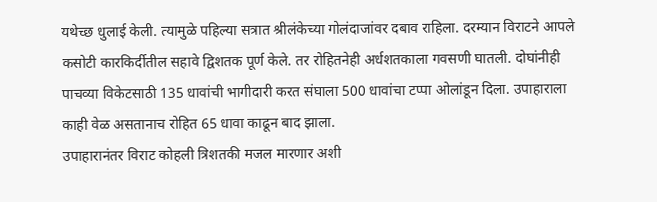यथेच्छ धुलाई केली. त्यामुळे पहिल्या सत्रात श्रीलंकेच्या गोलंदाजांवर दबाव राहिला. दरम्यान विराटने आपले कसोटी कारकिर्दीतील सहावे द्विशतक पूर्ण केले. तर रोहितनेही अर्धशतकाला गवसणी घातली. दोघांनीही पाचव्या विकेटसाठी 135 धावांची भागीदारी करत संघाला 500 धावांचा टप्पा ओलांडून दिला. उपाहाराला काही वेळ असतानाच रोहित 65 धावा काढून बाद झाला.
उपाहारानंतर विराट कोहली त्रिशतकी मजल मारणार अशी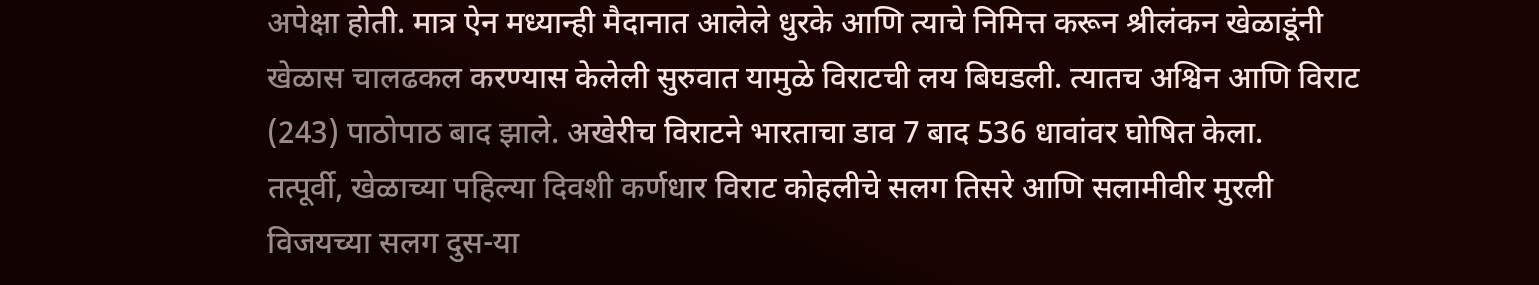अपेक्षा होती. मात्र ऐन मध्यान्ही मैदानात आलेले धुरके आणि त्याचे निमित्त करून श्रीलंकन खेळाडूंनी खेळास चालढकल करण्यास केलेली सुरुवात यामुळे विराटची लय बिघडली. त्यातच अश्विन आणि विराट (243) पाठोपाठ बाद झाले. अखेरीच विराटने भारताचा डाव 7 बाद 536 धावांवर घोषित केला.
तत्पूर्वी, खेळाच्या पहिल्या दिवशी कर्णधार विराट कोहलीचे सलग तिसरे आणि सलामीवीर मुरली विजयच्या सलग दुस-या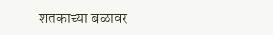शतकाच्या बळावर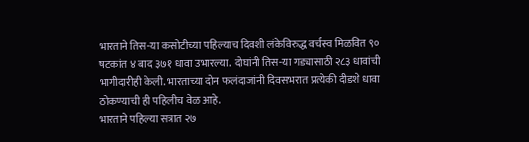भारताने तिस-या कसोटीच्या पहिल्याच दिवशी लंकेविरुद्ध वर्चस्व मिळवित ९० षटकांत ४ बाद ३७१ धावा उभारल्या. दोघांनी तिस-या गड्यासाठी २८३ धावांची भागीदारीही केली. भारताच्या दोन फलंदाजांनी दिवसभरात प्रत्येकी दीडशे धावा ठोकण्याची ही पहिलीच वेळ आहे.
भारताने पहिल्या सत्रात २७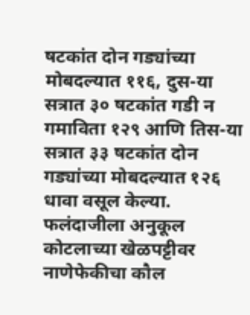षटकांत दोन गड्यांच्या मोबदल्यात ११६, दुस-या सत्रात ३० षटकांत गडी न गमाविता १२९ आणि तिस-या सत्रात ३३ षटकांत दोन गड्यांच्या मोबदल्यात १२६ धावा वसूल केल्या. फलंदाजीला अनुकूल कोटलाच्या खेळपट्टीवर नाणेफेकीचा कौल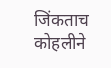जिंकताच कोहलीने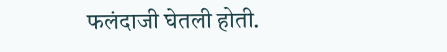फलंदाजी घेतली होती.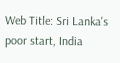Web Title: Sri Lanka's poor start, India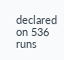declared on 536 runs